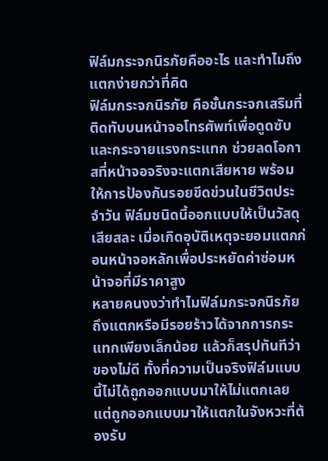ฟิล์มกระจกนิรภัยคืออะไร และทำไมถึงแตกง่ายกว่าที่คิด
ฟิล์มกระจกนิรภัย คือชั้นกระจกเสริมที่ติดทับบนหน้าจอโทรศัพท์เพื่อดูดซับและกระจายแรงกระแทก ช่วยลดโอกาสที่หน้าจอจริงจะแตกเสียหาย พร้อมให้การป้องกันรอยขีดข่วนในชีวิตประจำวัน ฟิล์มชนิดนี้ออกแบบให้เป็นวัสดุเสียสละ เมื่อเกิดอุบัติเหตุจะยอมแตกก่อนหน้าจอหลักเพื่อประหยัดค่าซ่อมหน้าจอที่มีราคาสูง
หลายคนงงว่าทำไมฟิล์มกระจกนิรภัยถึงแตกหรือมีรอยร้าวได้จากการกระแทกเพียงเล็กน้อย แล้วก็สรุปทันทีว่าของไม่ดี ทั้งที่ความเป็นจริงฟิล์มแบบนี้ไม่ได้ถูกออกแบบมาให้ไม่แตกเลย แต่ถูกออกแบบมาให้แตกในจังหวะที่ต้องรับ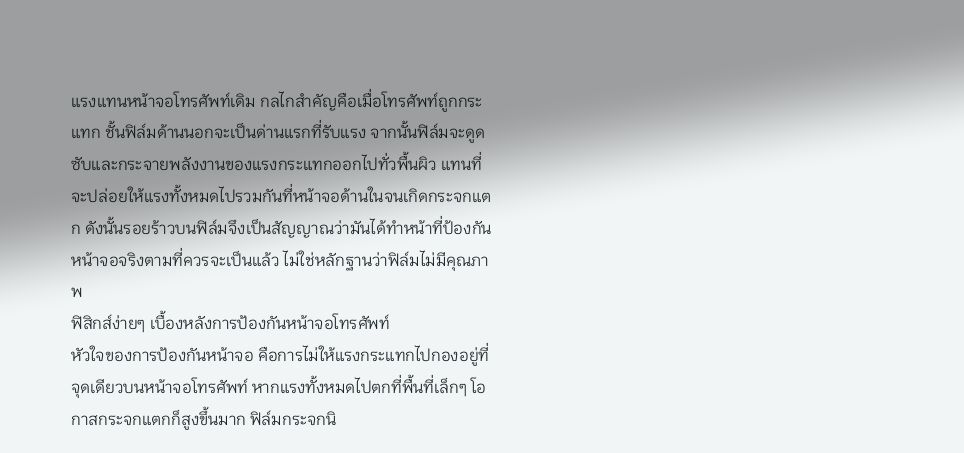แรงแทนหน้าจอโทรศัพท์เดิม กลไกสำคัญคือเมื่อโทรศัพท์ถูกกระแทก ชั้นฟิล์มด้านนอกจะเป็นด่านแรกที่รับแรง จากนั้นฟิล์มจะดูดซับและกระจายพลังงานของแรงกระแทกออกไปทั่วพื้นผิว แทนที่จะปล่อยให้แรงทั้งหมดไปรวมกันที่หน้าจอด้านในจนเกิดกระจกแตก ดังนั้นรอยร้าวบนฟิล์มจึงเป็นสัญญาณว่ามันได้ทำหน้าที่ป้องกันหน้าจอจริงตามที่ควรจะเป็นแล้ว ไม่ใช่หลักฐานว่าฟิล์มไม่มีคุณภาพ
ฟิสิกส์ง่ายๆ เบื้องหลังการป้องกันหน้าจอโทรศัพท์
หัวใจของการป้องกันหน้าจอ คือการไม่ให้แรงกระแทกไปกองอยู่ที่จุดเดียวบนหน้าจอโทรศัพท์ หากแรงทั้งหมดไปตกที่พื้นที่เล็กๆ โอกาสกระจกแตกก็สูงขึ้นมาก ฟิล์มกระจกนิ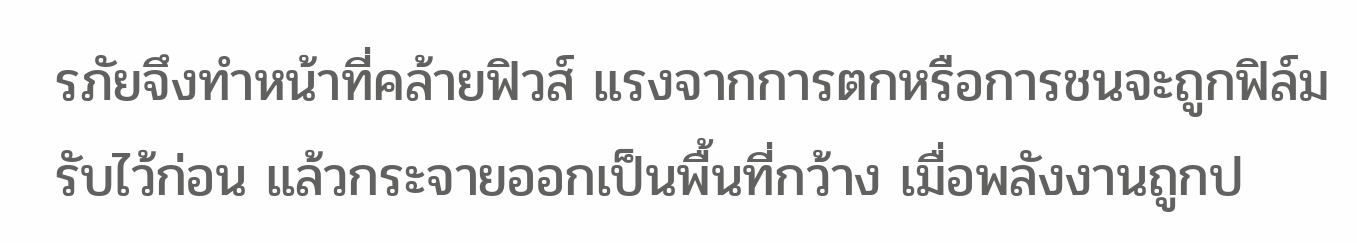รภัยจึงทำหน้าที่คล้ายฟิวส์ แรงจากการตกหรือการชนจะถูกฟิล์มรับไว้ก่อน แล้วกระจายออกเป็นพื้นที่กว้าง เมื่อพลังงานถูกป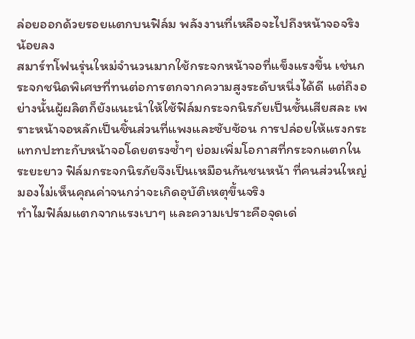ล่อยออกด้วยรอยแตกบนฟิล์ม พลังงานที่เหลือจะไปถึงหน้าจอจริงน้อยลง
สมาร์ทโฟนรุ่นใหม่จำนวนมากใช้กระจกหน้าจอที่แข็งแรงขึ้น เช่นกระจกชนิดพิเศษที่ทนต่อการตกจากความสูงระดับหนึ่งได้ดี แต่ถึงอย่างนั้นผู้ผลิตก็ยังแนะนำให้ใช้ฟิล์มกระจกนิรภัยเป็นชั้นเสียสละ เพราะหน้าจอหลักเป็นชิ้นส่วนที่แพงและซับซ้อน การปล่อยให้แรงกระแทกปะทะกับหน้าจอโดยตรงซ้ำๆ ย่อมเพิ่มโอกาสที่กระจกแตกในระยะยาว ฟิล์มกระจกนิรภัยจึงเป็นเหมือนกันชนหน้า ที่คนส่วนใหญ่มองไม่เห็นคุณค่าจนกว่าจะเกิดอุบัติเหตุขึ้นจริง
ทำไมฟิล์มแตกจากแรงเบาๆ และความเปราะคือจุดเด่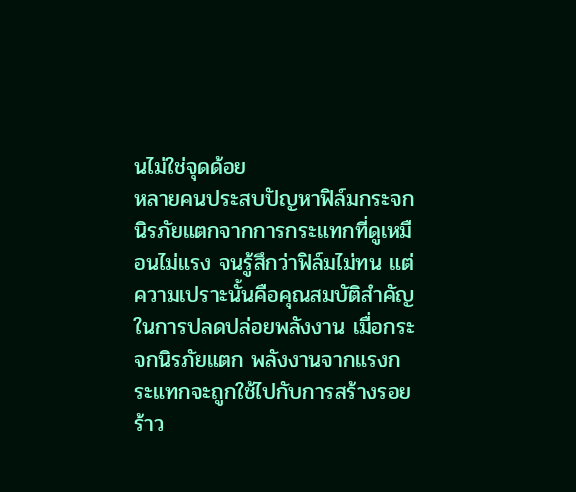นไม่ใช่จุดด้อย
หลายคนประสบปัญหาฟิล์มกระจกนิรภัยแตกจากการกระแทกที่ดูเหมือนไม่แรง จนรู้สึกว่าฟิล์มไม่ทน แต่ความเปราะนั้นคือคุณสมบัติสำคัญในการปลดปล่อยพลังงาน เมื่อกระจกนิรภัยแตก พลังงานจากแรงกระแทกจะถูกใช้ไปกับการสร้างรอยร้าว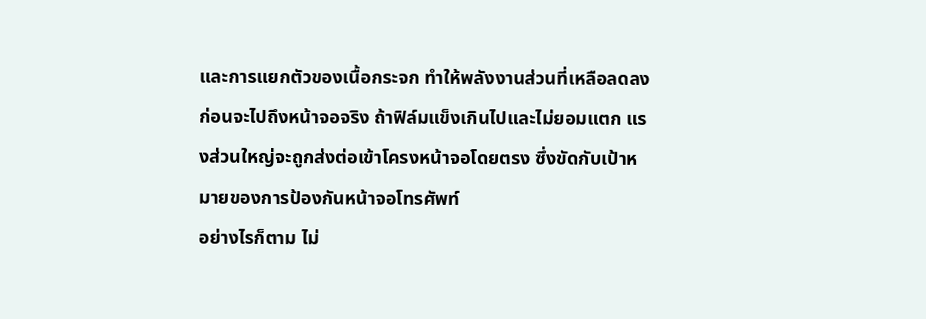และการแยกตัวของเนื้อกระจก ทำให้พลังงานส่วนที่เหลือลดลงก่อนจะไปถึงหน้าจอจริง ถ้าฟิล์มแข็งเกินไปและไม่ยอมแตก แรงส่วนใหญ่จะถูกส่งต่อเข้าโครงหน้าจอโดยตรง ซึ่งขัดกับเป้าหมายของการป้องกันหน้าจอโทรศัพท์
อย่างไรก็ตาม ไม่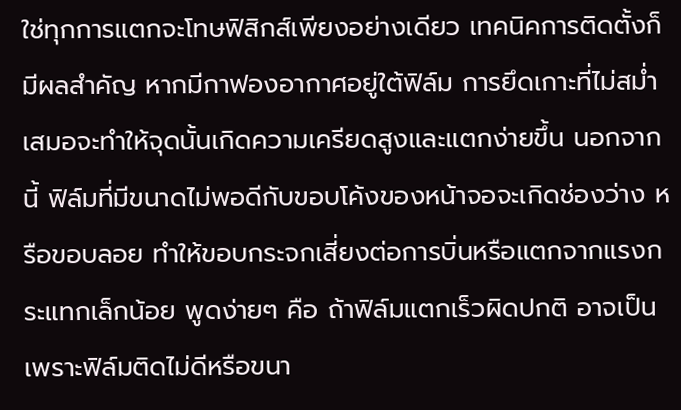ใช่ทุกการแตกจะโทษฟิสิกส์เพียงอย่างเดียว เทคนิคการติดตั้งก็มีผลสำคัญ หากมีกาฟองอากาศอยู่ใต้ฟิล์ม การยึดเกาะที่ไม่สม่ำเสมอจะทำให้จุดนั้นเกิดความเครียดสูงและแตกง่ายขึ้น นอกจากนี้ ฟิล์มที่มีขนาดไม่พอดีกับขอบโค้งของหน้าจอจะเกิดช่องว่าง หรือขอบลอย ทำให้ขอบกระจกเสี่ยงต่อการบิ่นหรือแตกจากแรงกระแทกเล็กน้อย พูดง่ายๆ คือ ถ้าฟิล์มแตกเร็วผิดปกติ อาจเป็นเพราะฟิล์มติดไม่ดีหรือขนา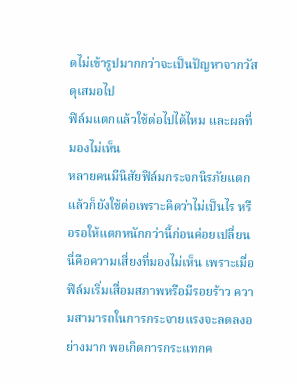ดไม่เข้ารูปมากกว่าจะเป็นปัญหาจากวัสดุเสมอไป
ฟิล์มแตกแล้วใช้ต่อไปได้ไหม และผลที่มองไม่เห็น
หลายคนมีนิสัยฟิล์มกระจกนิรภัยแตกแล้วก็ยังใช้ต่อเพราะคิดว่าไม่เป็นไร หรือรอให้แตกหนักกว่านี้ก่อนค่อยเปลี่ยน นี่คือความเสี่ยงที่มองไม่เห็น เพราะเมื่อฟิล์มเริ่มเสื่อมสภาพหรือมีรอยร้าว ความสามารถในการกระจายแรงจะลดลงอย่างมาก พอเกิดการกระแทกค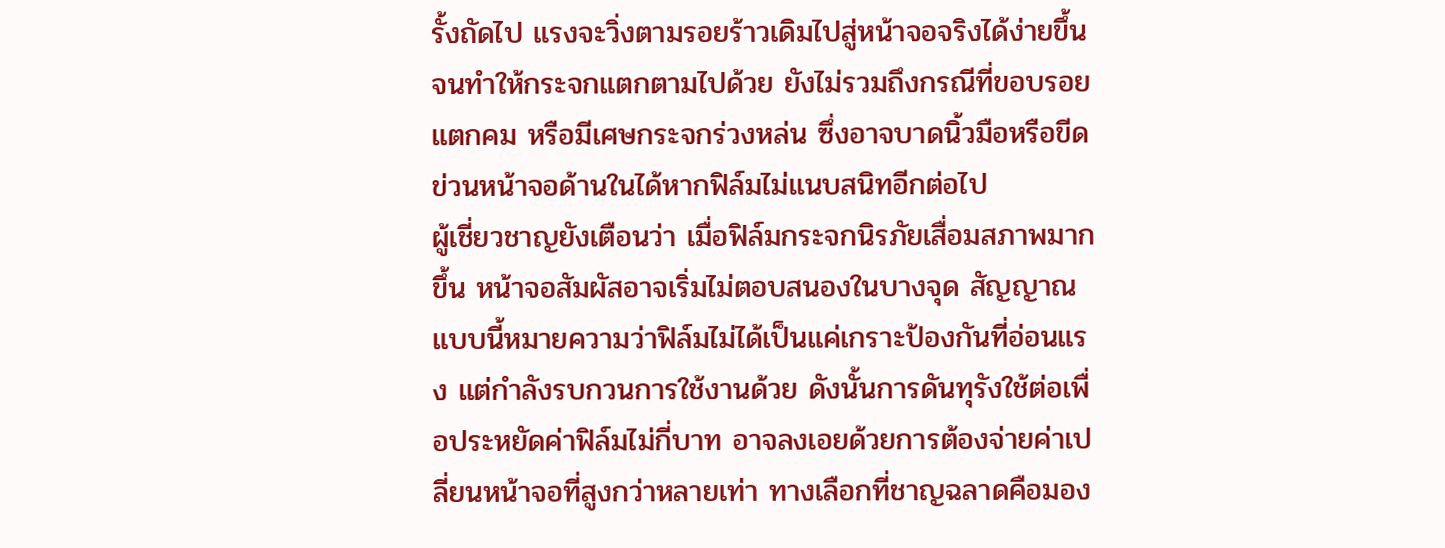รั้งถัดไป แรงจะวิ่งตามรอยร้าวเดิมไปสู่หน้าจอจริงได้ง่ายขึ้น จนทำให้กระจกแตกตามไปด้วย ยังไม่รวมถึงกรณีที่ขอบรอยแตกคม หรือมีเศษกระจกร่วงหล่น ซึ่งอาจบาดนิ้วมือหรือขีดข่วนหน้าจอด้านในได้หากฟิล์มไม่แนบสนิทอีกต่อไป
ผู้เชี่ยวชาญยังเตือนว่า เมื่อฟิล์มกระจกนิรภัยเสื่อมสภาพมากขึ้น หน้าจอสัมผัสอาจเริ่มไม่ตอบสนองในบางจุด สัญญาณแบบนี้หมายความว่าฟิล์มไม่ได้เป็นแค่เกราะป้องกันที่อ่อนแรง แต่กำลังรบกวนการใช้งานด้วย ดังนั้นการดันทุรังใช้ต่อเพื่อประหยัดค่าฟิล์มไม่กี่บาท อาจลงเอยด้วยการต้องจ่ายค่าเปลี่ยนหน้าจอที่สูงกว่าหลายเท่า ทางเลือกที่ชาญฉลาดคือมอง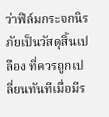ว่าฟิล์มกระจกนิรภัยเป็นวัสดุสิ้นเปลือง ที่ควรถูกเปลี่ยนทันทีเมื่อมีร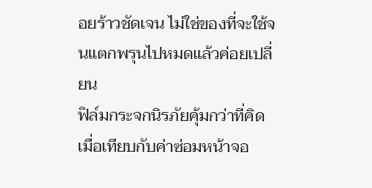อยร้าวชัดเจน ไม่ใช่ของที่จะใช้จนแตกพรุนไปหมดแล้วค่อยเปลี่ยน
ฟิล์มกระจกนิรภัยคุ้มกว่าที่คิด เมื่อเทียบกับค่าซ่อมหน้าจอ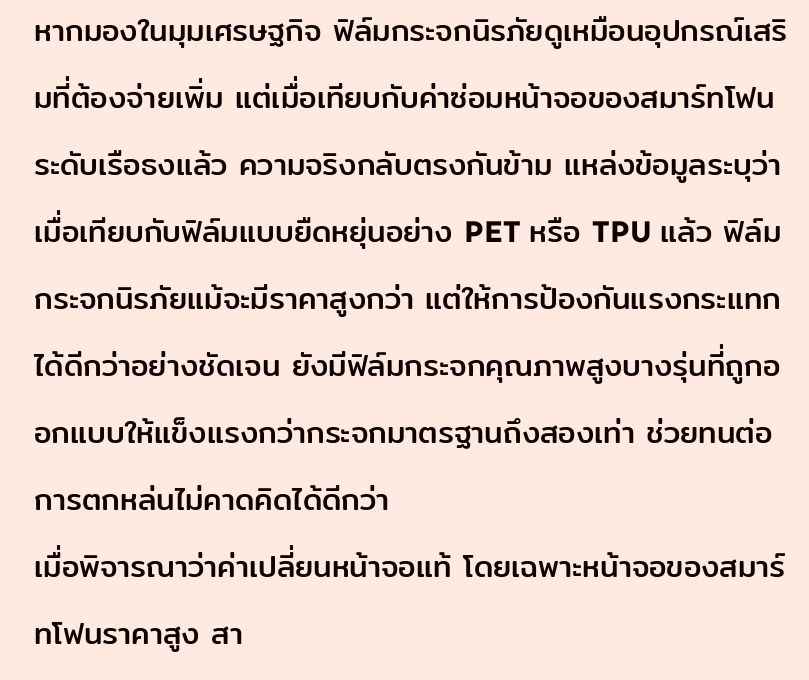หากมองในมุมเศรษฐกิจ ฟิล์มกระจกนิรภัยดูเหมือนอุปกรณ์เสริมที่ต้องจ่ายเพิ่ม แต่เมื่อเทียบกับค่าซ่อมหน้าจอของสมาร์ทโฟนระดับเรือธงแล้ว ความจริงกลับตรงกันข้าม แหล่งข้อมูลระบุว่าเมื่อเทียบกับฟิล์มแบบยืดหยุ่นอย่าง PET หรือ TPU แล้ว ฟิล์มกระจกนิรภัยแม้จะมีราคาสูงกว่า แต่ให้การป้องกันแรงกระแทกได้ดีกว่าอย่างชัดเจน ยังมีฟิล์มกระจกคุณภาพสูงบางรุ่นที่ถูกออกแบบให้แข็งแรงกว่ากระจกมาตรฐานถึงสองเท่า ช่วยทนต่อการตกหล่นไม่คาดคิดได้ดีกว่า
เมื่อพิจารณาว่าค่าเปลี่ยนหน้าจอแท้ โดยเฉพาะหน้าจอของสมาร์ทโฟนราคาสูง สา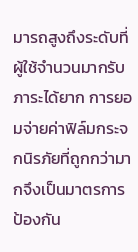มารถสูงถึงระดับที่ผู้ใช้จำนวนมากรับภาระได้ยาก การยอมจ่ายค่าฟิล์มกระจกนิรภัยที่ถูกกว่ามากจึงเป็นมาตรการป้องกัน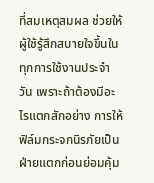ที่สมเหตุสมผล ช่วยให้ผู้ใช้รู้สึกสบายใจขึ้นในทุกการใช้งานประจำวัน เพราะถ้าต้องมีอะไรแตกสักอย่าง การให้ฟิล์มกระจกนิรภัยเป็นฝ่ายแตกก่อนย่อมคุ้ม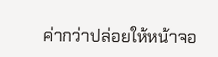ค่ากว่าปล่อยให้หน้าจอ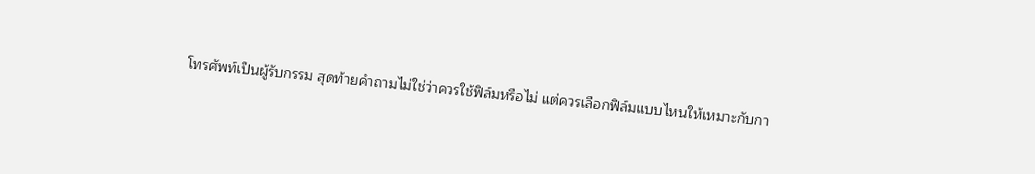โทรศัพท์เป็นผู้รับกรรม สุดท้ายคำถามไม่ใช่ว่าควรใช้ฟิล์มหรือไม่ แต่ควรเลือกฟิล์มแบบไหนให้เหมาะกับกา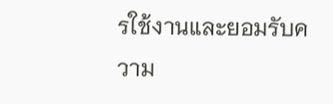รใช้งานและยอมรับความ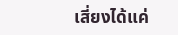เสี่ยงได้แค่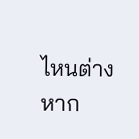ไหนต่างหาก